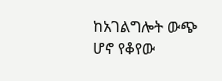ከአገልግሎት ውጭ ሆኖ የቆየው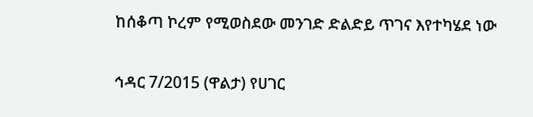ከሰቆጣ ኮረም የሚወስደው መንገድ ድልድይ ጥገና እየተካሄደ ነው

ኅዳር 7/2015 (ዋልታ) የሀገር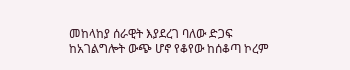መከላከያ ሰራዊት እያደረገ ባለው ድጋፍ ከአገልግሎት ውጭ ሆኖ የቆየው ከሰቆጣ ኮረም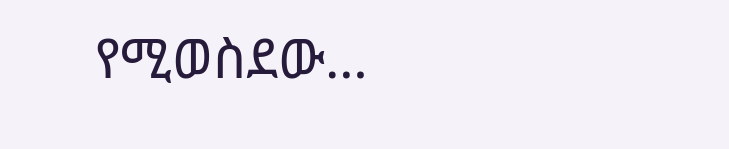የሚወስደው…